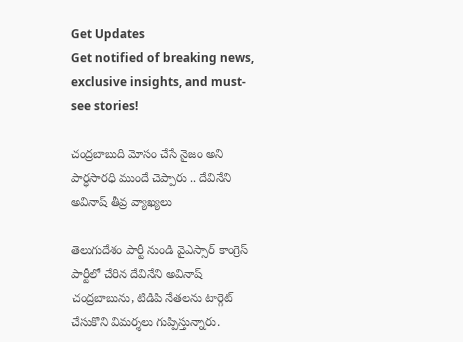Get Updates
Get notified of breaking news, exclusive insights, and must-see stories!

చంద్రబాబుది మోసం చేసే నైజం అని పార్ధసారధి ముందే చెప్పారు .. దేవినేని అవినాష్ తీవ్ర వ్యాఖ్యలు

తెలుగుదేశం పార్టీ నుండి వైఎస్సార్ కాంగ్రెస్ పార్టీలో చేరిన దేవినేని అవినాష్ చంద్రబాబును, టిడిపి నేతలను టార్గెట్ చేసుకొని విమర్శలు గుప్పిస్తున్నారు.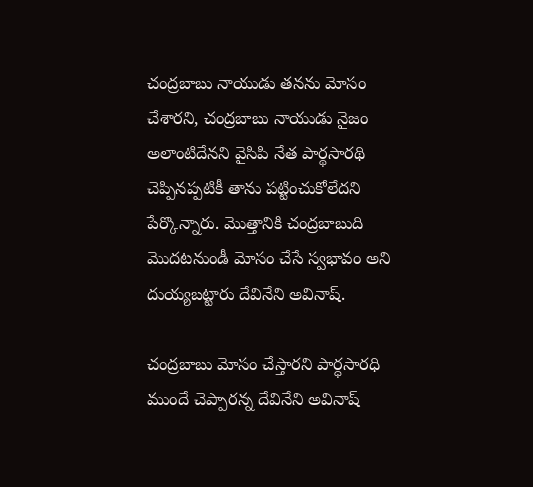చంద్రబాబు నాయుడు తనను మోసం చేశారని, చంద్రబాబు నాయుడు నైజం అలాంటిదేనని వైసిపి నేత పార్థసారథి చెప్పినప్పటికీ తాను పట్టించుకోలేదని పేర్కొన్నారు. మొత్తానికి చంద్రబాబుది మొదటనుండీ మోసం చేసే స్వభావం అని దుయ్యబట్టారు దేవినేని అవినాష్.

చంద్రబాబు మోసం చేస్తారని పార్ధసారధి ముందే చెప్పారన్న దేవినేని అవినాష్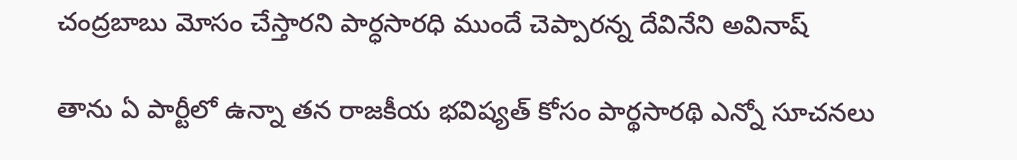చంద్రబాబు మోసం చేస్తారని పార్ధసారధి ముందే చెప్పారన్న దేవినేని అవినాష్

తాను ఏ పార్టీలో ఉన్నా తన రాజకీయ భవిష్యత్ కోసం పార్థసారథి ఎన్నో సూచనలు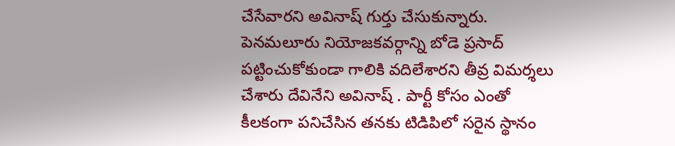చేసేవారని అవినాష్ గుర్తు చేసుకున్నారు. పెనమలూరు నియోజకవర్గాన్ని బోడె ప్రసాద్‌ పట్టించుకోకుండా గాలికి వదిలేశారని తీవ్ర విమర్శలు చేశారు దేవినేని అవినాష్ . పార్టీ కోసం ఎంతో కీలకంగా పనిచేసిన తనకు టిడిపిలో సరైన స్థానం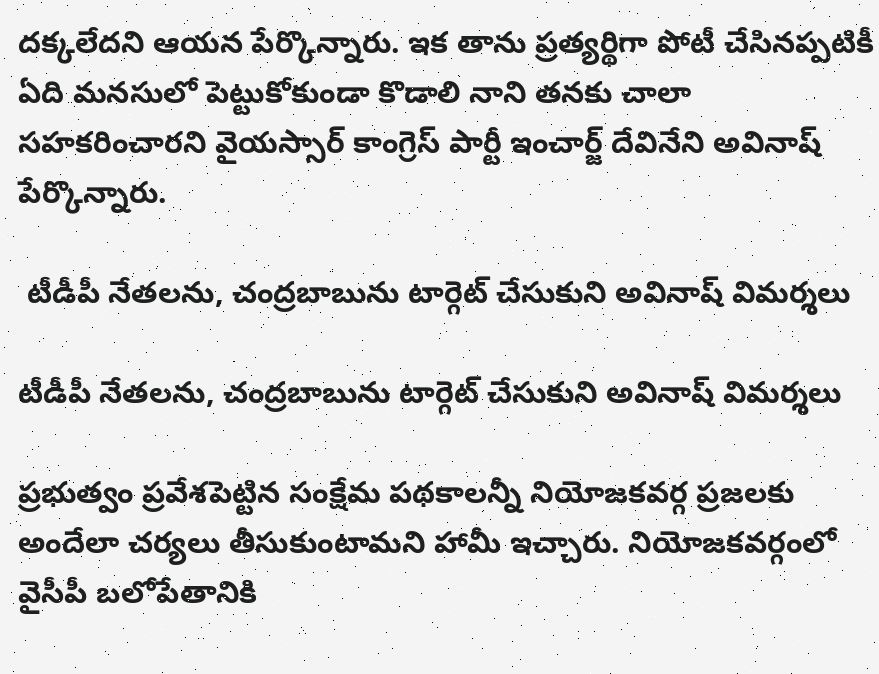దక్కలేదని ఆయన పేర్కొన్నారు. ఇక తాను ప్రత్యర్థిగా పోటీ చేసినప్పటికీ ఏది మనసులో పెట్టుకోకుండా కొడాలి నాని తనకు చాలా సహకరించారని వైయస్సార్ కాంగ్రెస్ పార్టీ ఇంచార్జ్ దేవినేని అవినాష్ పేర్కొన్నారు.

 టీడీపీ నేతలను, చంద్రబాబును టార్గెట్ చేసుకుని అవినాష్ విమర్శలు

టీడీపీ నేతలను, చంద్రబాబును టార్గెట్ చేసుకుని అవినాష్ విమర్శలు

ప్రభుత్వం ప్రవేశపెట్టిన సంక్షేమ పథకాలన్నీ నియోజకవర్గ ప్రజలకు అందేలా చర్యలు తీసుకుంటామని హామీ ఇచ్చారు. నియోజకవర్గంలో వైసీపీ బలోపేతానికి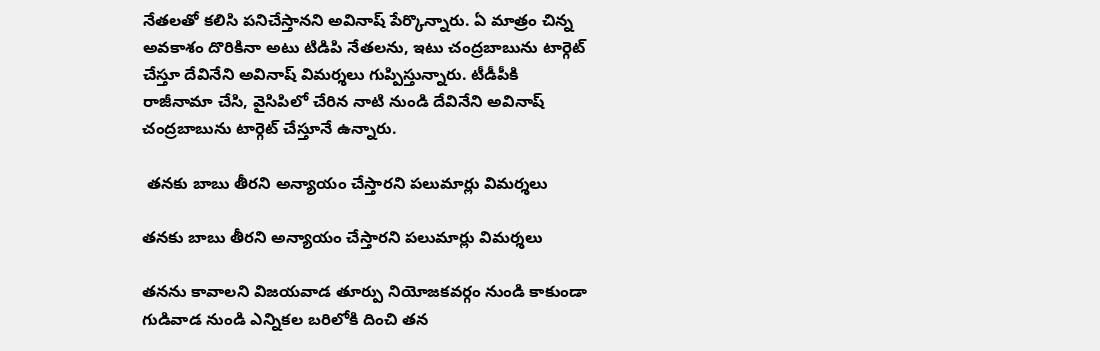నేతలతో కలిసి పనిచేస్తానని అవినాష్ పేర్కొన్నారు. ఏ మాత్రం చిన్న అవకాశం దొరికినా అటు టిడిపి నేతలను, ఇటు చంద్రబాబును టార్గెట్ చేస్తూ దేవినేని అవినాష్ విమర్శలు గుప్పిస్తున్నారు. టీడీపీకి రాజీనామా చేసి, వైసిపిలో చేరిన నాటి నుండి దేవినేని అవినాష్ చంద్రబాబును టార్గెట్ చేస్తూనే ఉన్నారు.

 తనకు బాబు తీరని అన్యాయం చేస్తారని పలుమార్లు విమర్శలు

తనకు బాబు తీరని అన్యాయం చేస్తారని పలుమార్లు విమర్శలు

తనను కావాలని విజయవాడ తూర్పు నియోజకవర్గం నుండి కాకుండా గుడివాడ నుండి ఎన్నికల బరిలోకి దించి తన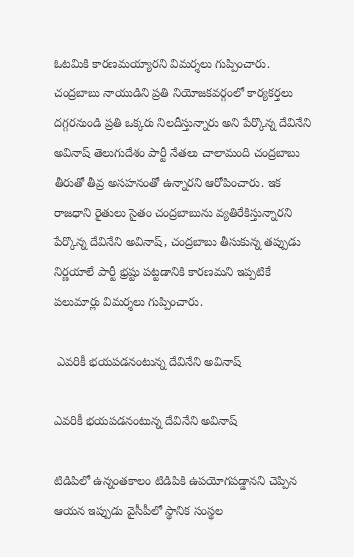ఓటమికి కారణమయ్యారని విమర్శలు గుప్పించారు. చంద్రబాబు నాయుడిని ప్రతి నియోజకవర్గంలో కార్యకర్తలు దగ్గరనుండి ప్రతి ఒక్కరు నిలదీస్తున్నారు అని పేర్కొన్న దేవినేని అవినాష్ తెలుగుదేశం పార్టీ నేతలు చాలామంది చంద్రబాబు తీరుతో తీవ్ర అసహనంతో ఉన్నారని ఆరోపించారు. ఇక రాజధాని రైతులు సైతం చంద్రబాబును వ్యతిరేకిస్తున్నారని పేర్కొన్న దేవినేని అవినాష్, చంద్రబాబు తీసుకున్న తప్పుడు నిర్ణయాలే పార్టీ భ్రష్టు పట్టడానికి కారణమని ఇప్పటికే పలుమార్లు విమర్శలు గుప్పించారు.

 ఎవరికీ భయపడనంటున్న దేవినేని అవినాష్

ఎవరికీ భయపడనంటున్న దేవినేని అవినాష్

టిడిపిలో ఉన్నంతకాలం టిడిపికి ఉపయోగపడ్డానని చెప్పిన ఆయన ఇప్పుడు వైసీపీలో స్థానిక సంస్థల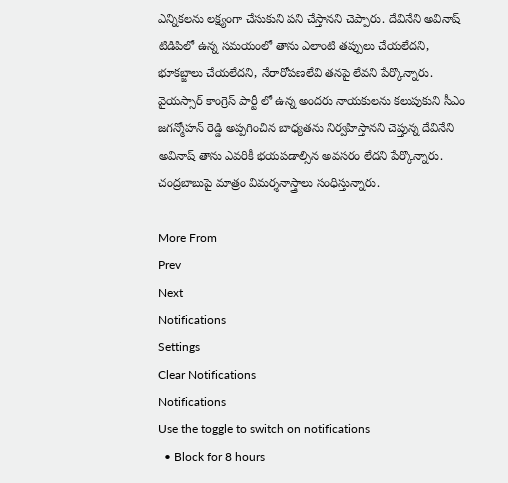ఎన్నికలను లక్ష్యంగా చేసుకుని పని చేస్తానని చెప్పారు. దేవినేని అవినాష్ టిడిపిలో ఉన్న సమయంలో తాను ఎలాంటి తప్పులు చేయలేదని, భూకబ్జాలు చేయలేదని, నేరారోపణలేవి తనపై లేవని పేర్కొన్నారు. వైయస్సార్ కాంగ్రెస్ పార్టీ లో ఉన్న అందరు నాయకులను కలుపుకుని సీఎం జగన్మోహన్ రెడ్డి అప్పగించిన బాధ్యతను నిర్వహిస్తానని చెప్తున్న దేవినేని అవినాష్ తాను ఎవరికీ భయపడాల్సిన అవసరం లేదని పేర్కొన్నారు. చంద్రబాబుపై మాత్రం విమర్శనాస్త్రాలు సంధిస్తున్నారు.

More From
Prev
Next
Notifications
Settings
Clear Notifications
Notifications
Use the toggle to switch on notifications
  • Block for 8 hours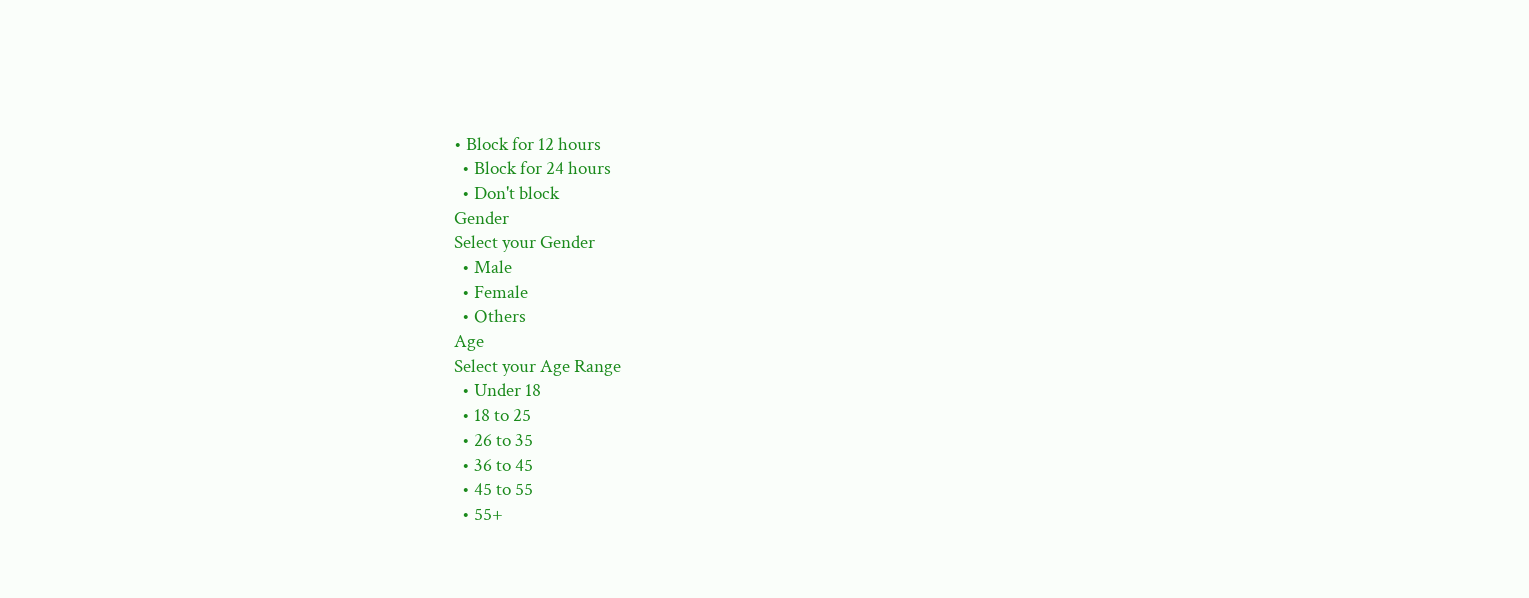• Block for 12 hours
  • Block for 24 hours
  • Don't block
Gender
Select your Gender
  • Male
  • Female
  • Others
Age
Select your Age Range
  • Under 18
  • 18 to 25
  • 26 to 35
  • 36 to 45
  • 45 to 55
  • 55+